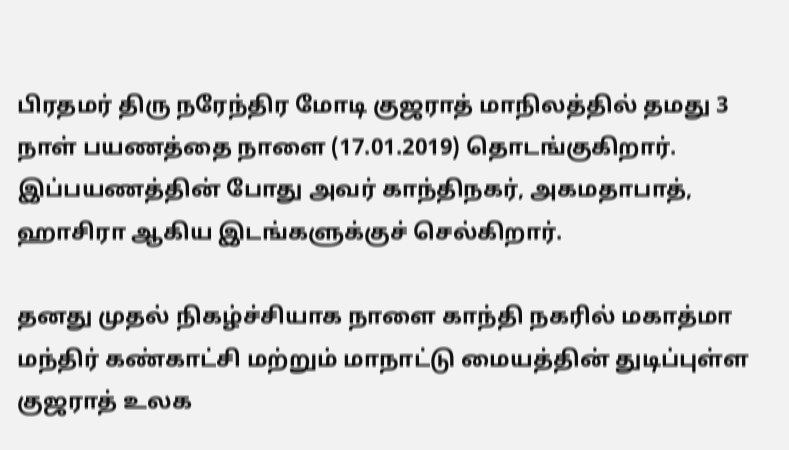பிரதமர் திரு நரேந்திர மோடி குஜராத் மாநிலத்தில் தமது 3 நாள் பயணத்தை நாளை (17.01.2019) தொடங்குகிறார். இப்பயணத்தின் போது அவர் காந்திநகர், அகமதாபாத், ஹாசிரா ஆகிய இடங்களுக்குச் செல்கிறார்.

தனது முதல் நிகழ்ச்சியாக நாளை காந்தி நகரில் மகாத்மா மந்திர் கண்காட்சி மற்றும் மாநாட்டு மையத்தின் துடிப்புள்ள குஜராத் உலக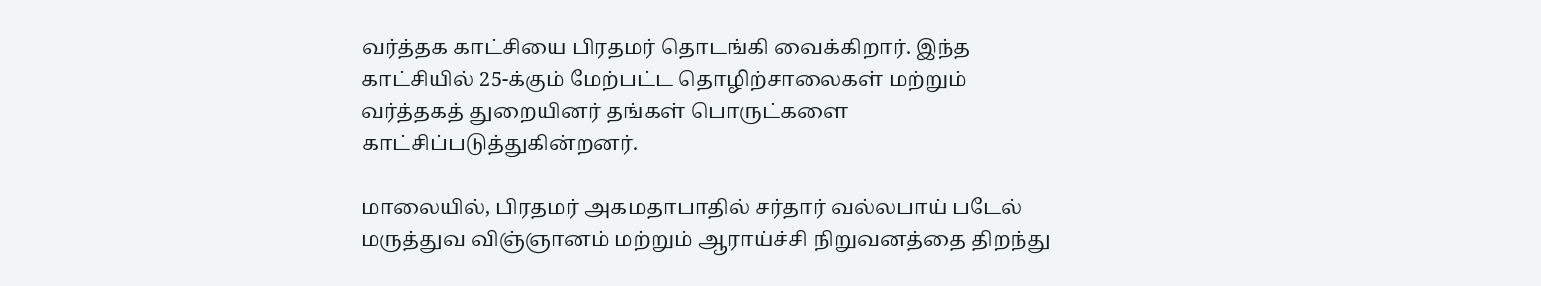வர்த்தக காட்சியை பிரதமர் தொடங்கி வைக்கிறார். இந்த காட்சியில் 25-க்கும் மேற்பட்ட தொழிற்சாலைகள் மற்றும் வர்த்தகத் துறையினர் தங்கள் பொருட்களை காட்சிப்படுத்துகின்றனர்.

மாலையில், பிரதமர் அகமதாபாதில் சர்தார் வல்லபாய் படேல் மருத்துவ விஞ்ஞானம் மற்றும் ஆராய்ச்சி நிறுவனத்தை திறந்து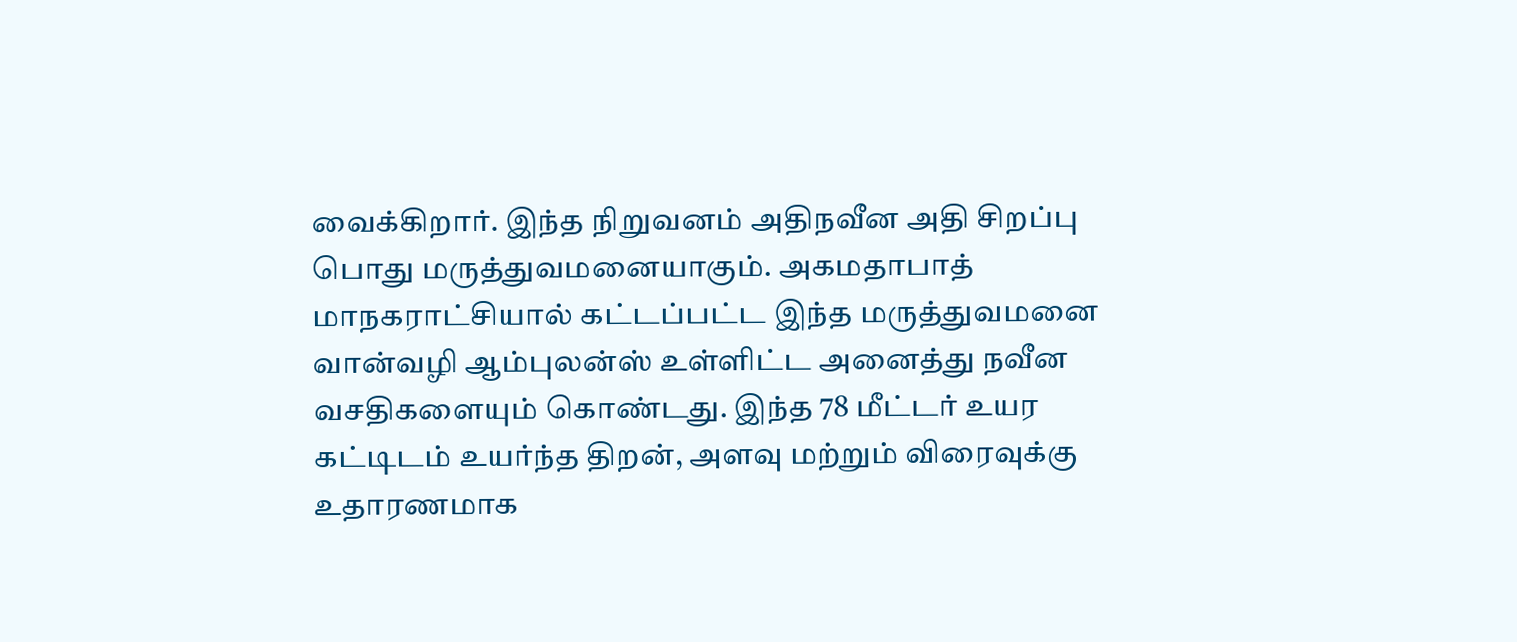வைக்கிறார். இந்த நிறுவனம் அதிநவீன அதி சிறப்பு பொது மருத்துவமனையாகும். அகமதாபாத் மாநகராட்சியால் கட்டப்பட்ட இந்த மருத்துவமனை வான்வழி ஆம்புலன்ஸ் உள்ளிட்ட அனைத்து நவீன வசதிகளையும் கொண்டது. இந்த 78 மீட்டர் உயர கட்டிடம் உயர்ந்த திறன், அளவு மற்றும் விரைவுக்கு உதாரணமாக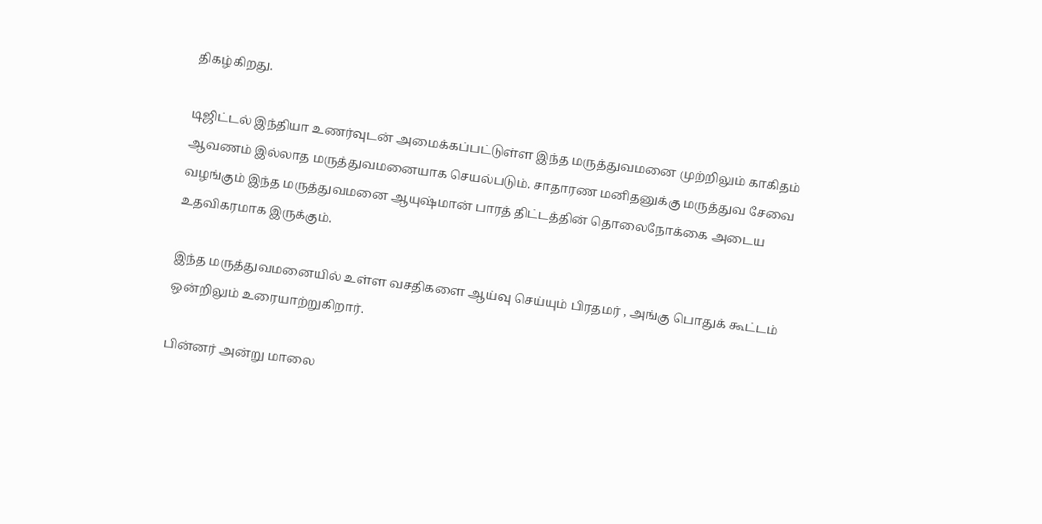திகழ்கிறது.

டிஜிட்டல் இந்தியா உணர்வுடன் அமைக்கப்பட்டுள்ள இந்த மருத்துவமனை முற்றிலும் காகிதம் ஆவணம் இல்லாத மருத்துவமனையாக செயல்படும். சாதாரண மனிதனுக்கு மருத்துவ சேவை வழங்கும் இந்த மருத்துவமனை ஆயுஷ்மான் பாரத் திட்டத்தின் தொலைநோக்கை அடைய உதவிகரமாக இருக்கும்.

இந்த மருத்துவமனையில் உள்ள வசதிகளை ஆய்வு செய்யும் பிரதமர் , அங்கு பொதுக் கூட்டம் ஒன்றிலும் உரையாற்றுகிறார்.

பின்னர் அன்று மாலை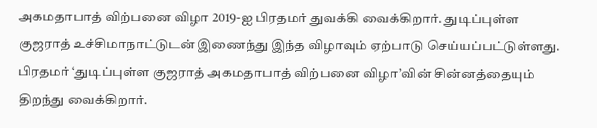அகமதாபாத் விற்பனை விழா 2019-ஐ பிரதமர் துவக்கி வைக்கிறார். துடிப்புள்ள குஜராத் உச்சிமாநாட்டுடன் இணைந்து இந்த விழாவும் ஏற்பாடு செய்யப்பட்டுள்ளது. பிரதமர் ‘துடிப்புள்ள குஜராத் அகமதாபாத் விற்பனை விழா’வின் சின்னத்தையும் திறந்து வைக்கிறார்.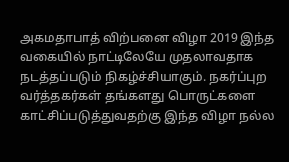அகமதாபாத் விற்பனை விழா 2019 இந்த வகையில் நாட்டிலேயே முதலாவதாக நடத்தப்படும் நிகழ்ச்சியாகும். நகர்ப்புற வர்த்தகர்கள் தங்களது பொருட்களை காட்சிப்படுத்துவதற்கு இந்த விழா நல்ல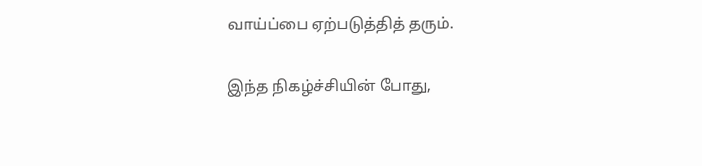வாய்ப்பை ஏற்படுத்தித் தரும்.

இந்த நிகழ்ச்சியின் போது,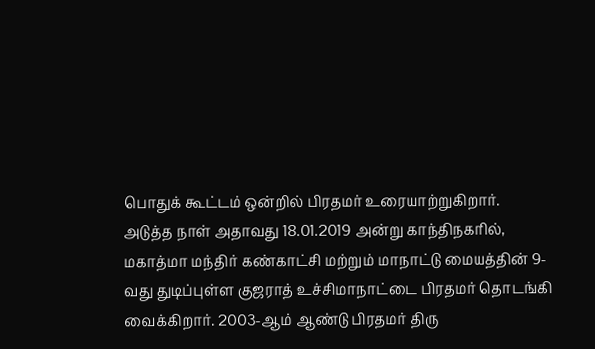பொதுக் கூட்டம் ஒன்றில் பிரதமர் உரையாற்றுகிறார்.
அடுத்த நாள் அதாவது 18.01.2019 அன்று காந்திநகரில், மகாத்மா மந்திர் கண்காட்சி மற்றும் மாநாட்டு மையத்தின் 9-வது துடிப்புள்ள குஜராத் உச்சிமாநாட்டை பிரதமர் தொடங்கி வைக்கிறார். 2003-ஆம் ஆண்டு பிரதமர் திரு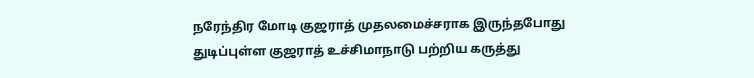நரேந்திர மோடி குஜராத் முதலமைச்சராக இருந்தபோது துடிப்புள்ள குஜராத் உச்சிமாநாடு பற்றிய கருத்து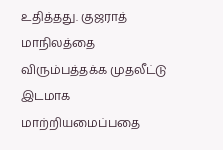உதித்தது. குஜராத் மாநிலத்தை விரும்பத்தக்க முதலீட்டு இடமாக மாற்றியமைப்பதை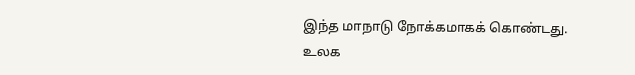இந்த மாநாடு நோக்கமாகக் கொண்டது. உலக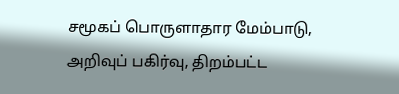சமூகப் பொருளாதார மேம்பாடு, அறிவுப் பகிர்வு, திறம்பட்ட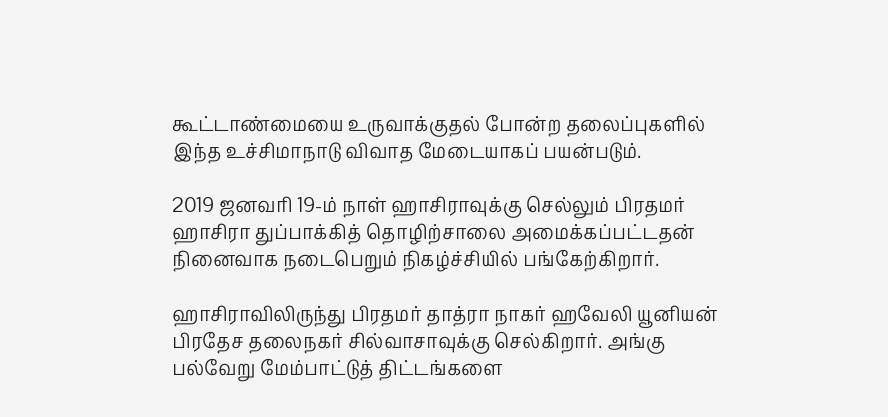கூட்டாண்மையை உருவாக்குதல் போன்ற தலைப்புகளில் இந்த உச்சிமாநாடு விவாத மேடையாகப் பயன்படும்.

2019 ஜனவரி 19-ம் நாள் ஹாசிராவுக்கு செல்லும் பிரதமர் ஹாசிரா துப்பாக்கித் தொழிற்சாலை அமைக்கப்பட்டதன் நினைவாக நடைபெறும் நிகழ்ச்சியில் பங்கேற்கிறார்.

ஹாசிராவிலிருந்து பிரதமர் தாத்ரா நாகர் ஹவேலி யூனியன் பிரதேச தலைநகர் சில்வாசாவுக்கு செல்கிறார். அங்கு பல்வேறு மேம்பாட்டுத் திட்டங்களை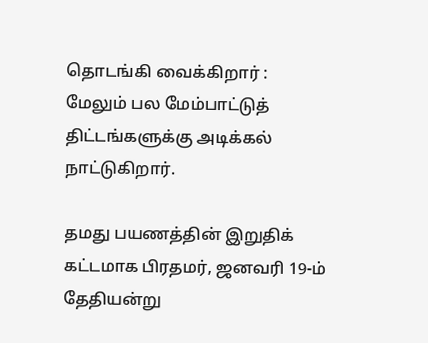தொடங்கி வைக்கிறார் : மேலும் பல மேம்பாட்டுத் திட்டங்களுக்கு அடிக்கல் நாட்டுகிறார்.

தமது பயணத்தின் இறுதிக் கட்டமாக பிரதமர், ஜனவரி 19-ம் தேதியன்று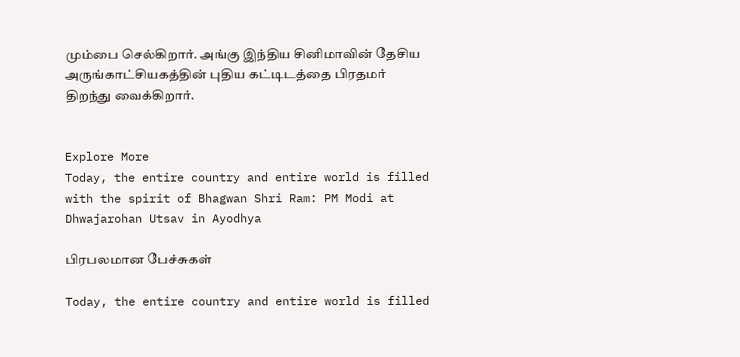மும்பை செல்கிறார். அங்கு இந்திய சினிமாவின் தேசிய அருங்காட்சியகத்தின் புதிய கட்டிடத்தை பிரதமர் திறந்து வைக்கிறார்.


Explore More
Today, the entire country and entire world is filled with the spirit of Bhagwan Shri Ram: PM Modi at Dhwajarohan Utsav in Ayodhya

பிரபலமான பேச்சுகள்

Today, the entire country and entire world is filled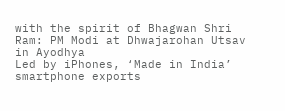with the spirit of Bhagwan Shri Ram: PM Modi at Dhwajarohan Utsav in Ayodhya
Led by iPhones, ‘Made in India’ smartphone exports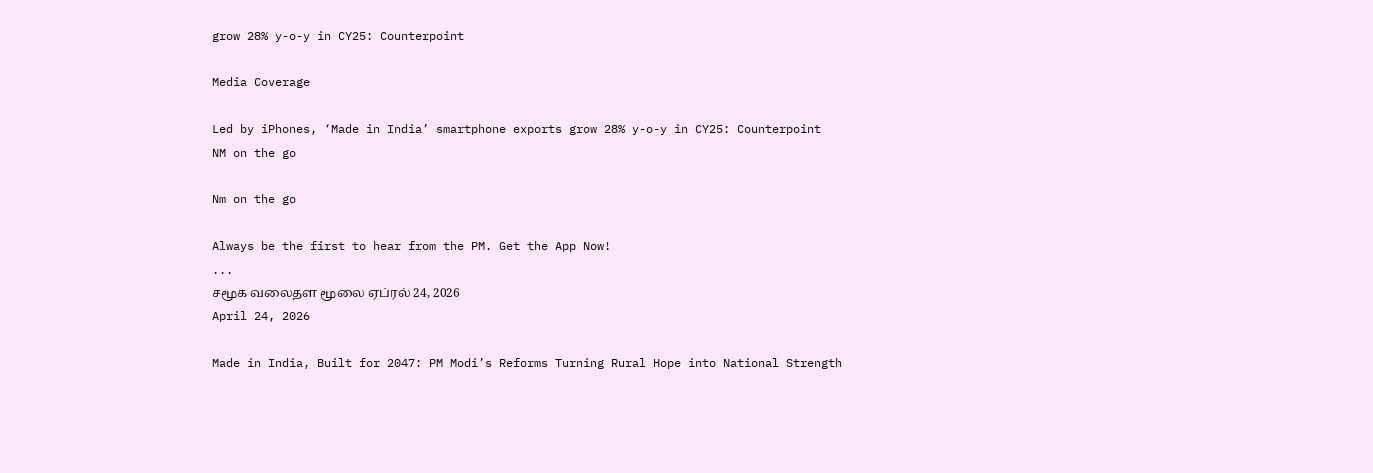grow 28% y-o-y in CY25: Counterpoint

Media Coverage

Led by iPhones, ‘Made in India’ smartphone exports grow 28% y-o-y in CY25: Counterpoint
NM on the go

Nm on the go

Always be the first to hear from the PM. Get the App Now!
...
சமூக வலைதள மூலை ஏப்ரல் 24, 2026
April 24, 2026

Made in India, Built for 2047: PM Modi’s Reforms Turning Rural Hope into National Strength